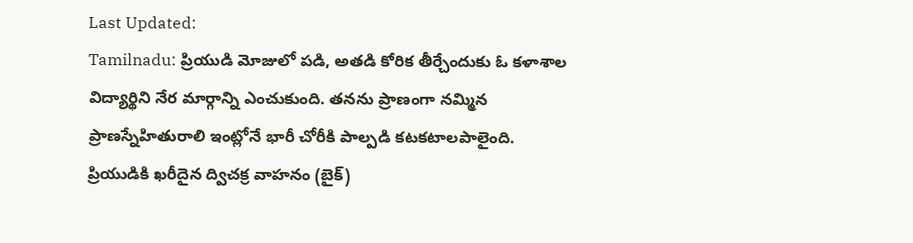Last Updated:
Tamilnadu: ప్రియుడి మోజులో పడి, అతడి కోరిక తీర్చేందుకు ఓ కళాశాల విద్యార్థిని నేర మార్గాన్ని ఎంచుకుంది. తనను ప్రాణంగా నమ్మిన ప్రాణస్నేహితురాలి ఇంట్లోనే భారీ చోరీకి పాల్పడి కటకటాలపాలైంది.
ప్రియుడికి ఖరీదైన ద్విచక్ర వాహనం (బైక్)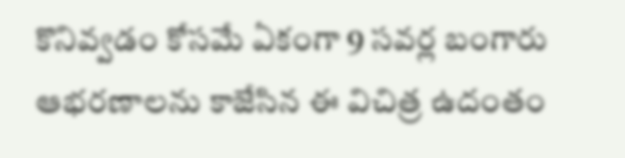కొనివ్వడం కోసమే ఏకంగా 9 సవర్ల బంగారు ఆభరణాలను కాజేసిన ఈ విచిత్ర ఉదంతం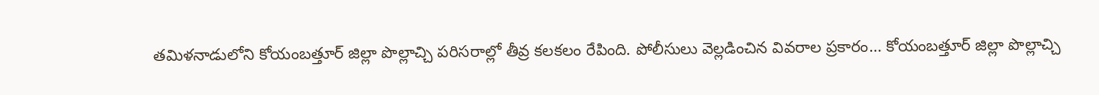తమిళనాడులోని కోయంబత్తూర్ జిల్లా పొల్లాచ్చి పరిసరాల్లో తీవ్ర కలకలం రేపింది. పోలీసులు వెల్లడించిన వివరాల ప్రకారం… కోయంబత్తూర్ జిల్లా పొల్లాచ్చి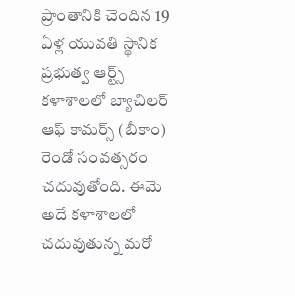ప్రాంతానికి చెందిన 19 ఏళ్ల యువతి స్థానిక ప్రభుత్వ ఆర్ట్స్ కళాశాలలో బ్యాచిలర్ ఆఫ్ కామర్స్ (బీకాం) రెండో సంవత్సరం చదువుతోంది. ఈమె అదే కళాశాలలో చదువుతున్న మరో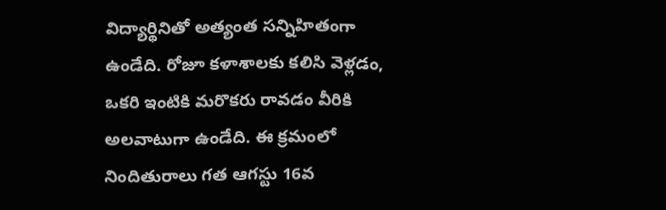విద్యార్థినితో అత్యంత సన్నిహితంగా ఉండేది. రోజూ కళాశాలకు కలిసి వెళ్లడం, ఒకరి ఇంటికి మరొకరు రావడం వీరికి అలవాటుగా ఉండేది. ఈ క్రమంలో నిందితురాలు గత ఆగస్టు 16వ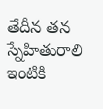తేదీన తన స్నేహితురాలి ఇంటికి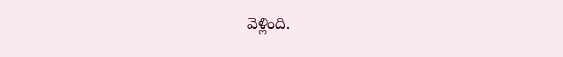వెళ్లింది.